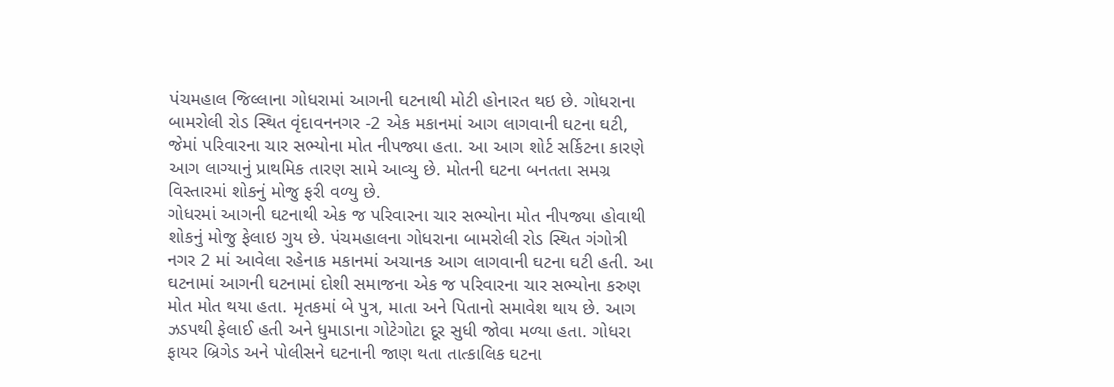પંચમહાલ જિલ્લાના ગોધરામાં આગની ઘટનાથી મોટી હોનારત થઇ છે. ગોધરાના બામરોલી રોડ સ્થિત વૃંદાવનનગર -2 એક મકાનમાં આગ લાગવાની ઘટના ઘટી, જેમાં પરિવારના ચાર સભ્યોના મોત નીપજ્યા હતા. આ આગ શોર્ટ સર્કિટના કારણે આગ લાગ્યાનું પ્રાથમિક તારણ સામે આવ્યુ છે. મોતની ઘટના બનતતા સમગ્ર વિસ્તારમાં શોકનું મોજુ ફરી વળ્યુ છે.
ગોધરમાં આગની ઘટનાથી એક જ પરિવારના ચાર સભ્યોના મોત નીપજ્યા હોવાથી શોકનું મોજુ ફેલાઇ ગુય છે. પંચમહાલના ગોધરાના બામરોલી રોડ સ્થિત ગંગોત્રી નગર 2 માં આવેલા રહેનાક મકાનમાં અચાનક આગ લાગવાની ઘટના ઘટી હતી. આ ઘટનામાં આગની ઘટનામાં દોશી સમાજના એક જ પરિવારના ચાર સભ્યોના કરુણ મોત મોત થયા હતા. મૃતકમાં બે પુત્ર, માતા અને પિતાનો સમાવેશ થાય છે. આગ ઝડપથી ફેલાઈ હતી અને ધુમાડાના ગોટેગોટા દૂર સુધી જોવા મળ્યા હતા. ગોધરા ફાયર બ્રિગેડ અને પોલીસને ઘટનાની જાણ થતા તાત્કાલિક ઘટના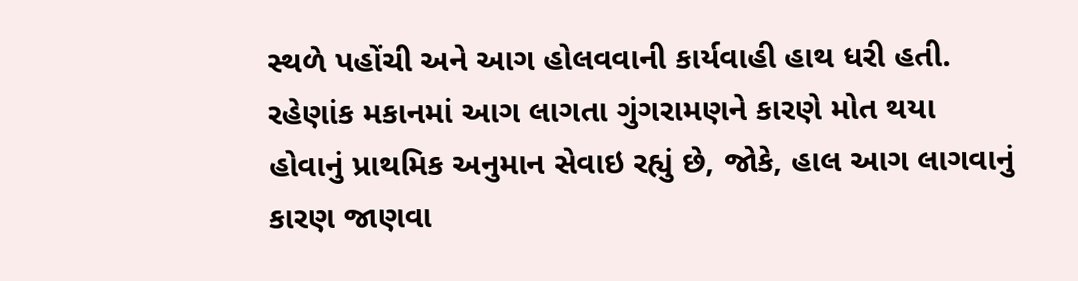સ્થળે પહોંચી અને આગ હોલવવાની કાર્યવાહી હાથ ધરી હતી. રહેણાંક મકાનમાં આગ લાગતા ગુંગરામણને કારણે મોત થયા હોવાનું પ્રાથમિક અનુમાન સેવાઇ રહ્યું છે, જોકે, હાલ આગ લાગવાનું કારણ જાણવા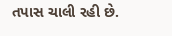તપાસ ચાલી રહી છે.